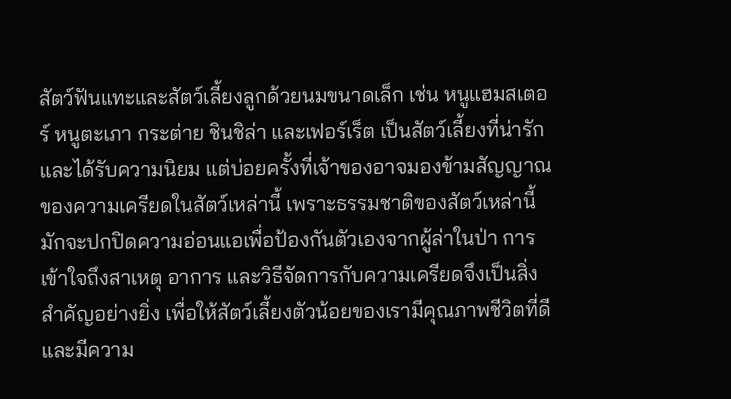สัตว์ฟันแทะและสัตว์เลี้ยงลูกด้วยนมขนาดเล็ก เช่น หนูแฮมสเตอร์ หนูตะเภา กระต่าย ชินชิล่า และเฟอร์เร็ต เป็นสัตว์เลี้ยงที่น่ารักและได้รับความนิยม แต่บ่อยครั้งที่เจ้าของอาจมองข้ามสัญญาณของความเครียดในสัตว์เหล่านี้ เพราะธรรมชาติของสัตว์เหล่านี้มักจะปกปิดความอ่อนแอเพื่อป้องกันตัวเองจากผู้ล่าในป่า การเข้าใจถึงสาเหตุ อาการ และวิธีจัดการกับความเครียดจึงเป็นสิ่งสำคัญอย่างยิ่ง เพื่อให้สัตว์เลี้ยงตัวน้อยของเรามีคุณภาพชีวิตที่ดีและมีความ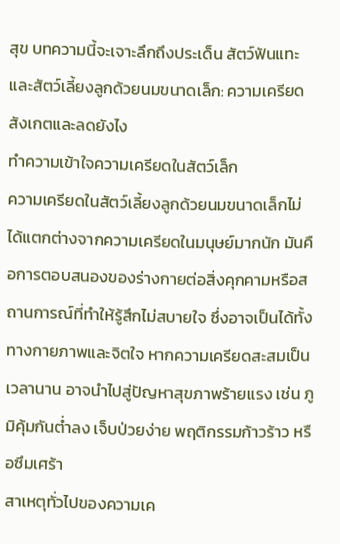สุข บทความนี้จะเจาะลึกถึงประเด็น สัตว์ฟันแทะและสัตว์เลี้ยงลูกด้วยนมขนาดเล็ก: ความเครียด สังเกตและลดยังไง
ทำความเข้าใจความเครียดในสัตว์เล็ก
ความเครียดในสัตว์เลี้ยงลูกด้วยนมขนาดเล็กไม่ได้แตกต่างจากความเครียดในมนุษย์มากนัก มันคือการตอบสนองของร่างกายต่อสิ่งคุกคามหรือสถานการณ์ที่ทำให้รู้สึกไม่สบายใจ ซึ่งอาจเป็นได้ทั้งทางกายภาพและจิตใจ หากความเครียดสะสมเป็นเวลานาน อาจนำไปสู่ปัญหาสุขภาพร้ายแรง เช่น ภูมิคุ้มกันต่ำลง เจ็บป่วยง่าย พฤติกรรมก้าวร้าว หรือซึมเศร้า
สาเหตุทั่วไปของความเค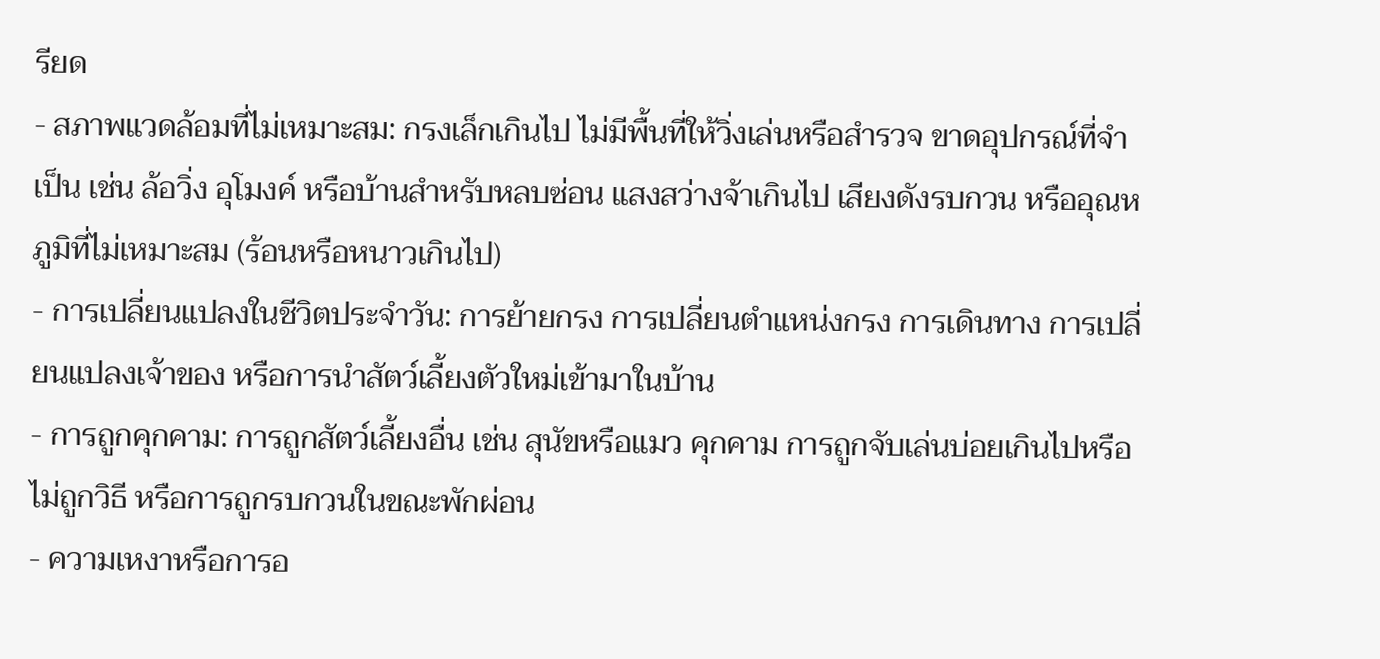รียด
- สภาพแวดล้อมที่ไม่เหมาะสม: กรงเล็กเกินไป ไม่มีพื้นที่ให้วิ่งเล่นหรือสำรวจ ขาดอุปกรณ์ที่จำเป็น เช่น ล้อวิ่ง อุโมงค์ หรือบ้านสำหรับหลบซ่อน แสงสว่างจ้าเกินไป เสียงดังรบกวน หรืออุณหภูมิที่ไม่เหมาะสม (ร้อนหรือหนาวเกินไป)
- การเปลี่ยนแปลงในชีวิตประจำวัน: การย้ายกรง การเปลี่ยนตำแหน่งกรง การเดินทาง การเปลี่ยนแปลงเจ้าของ หรือการนำสัตว์เลี้ยงตัวใหม่เข้ามาในบ้าน
- การถูกคุกคาม: การถูกสัตว์เลี้ยงอื่น เช่น สุนัขหรือแมว คุกคาม การถูกจับเล่นบ่อยเกินไปหรือไม่ถูกวิธี หรือการถูกรบกวนในขณะพักผ่อน
- ความเหงาหรือการอ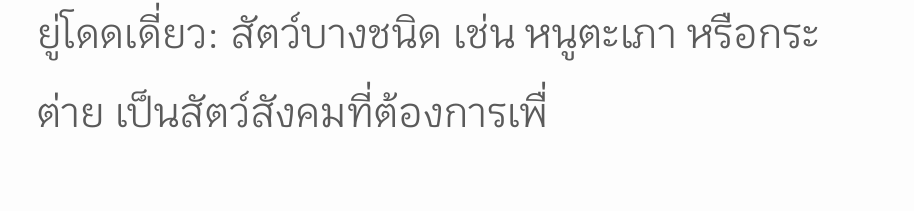ยู่โดดเดี่ยว: สัตว์บางชนิด เช่น หนูตะเภา หรือกระต่าย เป็นสัตว์สังคมที่ต้องการเพื่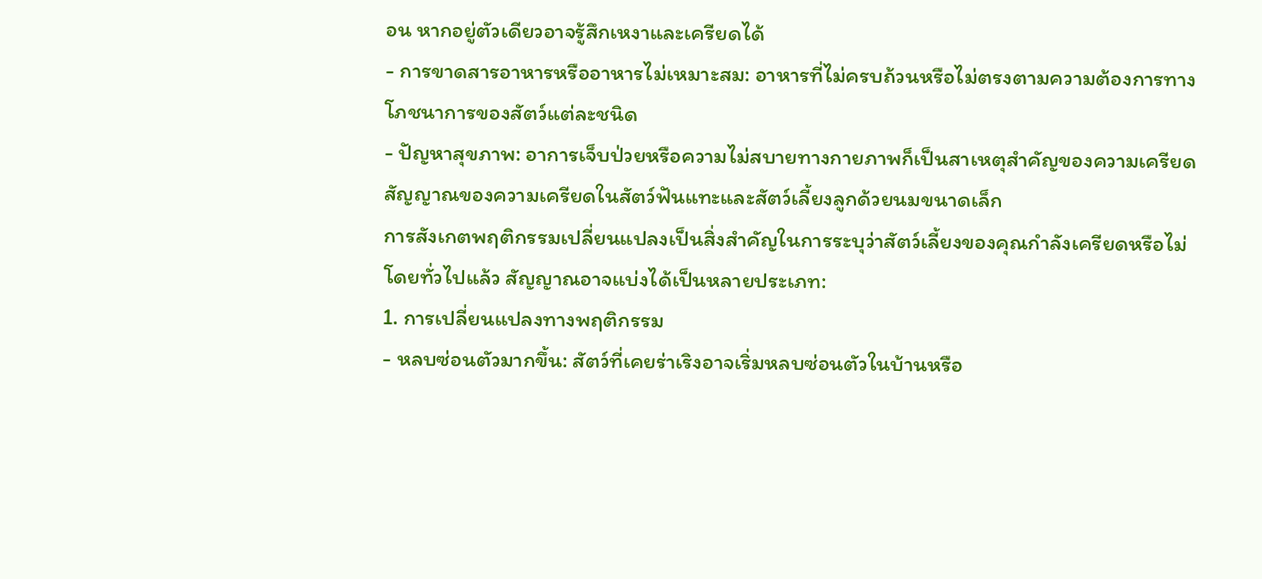อน หากอยู่ตัวเดียวอาจรู้สึกเหงาและเครียดได้
- การขาดสารอาหารหรืออาหารไม่เหมาะสม: อาหารที่ไม่ครบถ้วนหรือไม่ตรงตามความต้องการทางโภชนาการของสัตว์แต่ละชนิด
- ปัญหาสุขภาพ: อาการเจ็บป่วยหรือความไม่สบายทางกายภาพก็เป็นสาเหตุสำคัญของความเครียด
สัญญาณของความเครียดในสัตว์ฟันแทะและสัตว์เลี้ยงลูกด้วยนมขนาดเล็ก
การสังเกตพฤติกรรมเปลี่ยนแปลงเป็นสิ่งสำคัญในการระบุว่าสัตว์เลี้ยงของคุณกำลังเครียดหรือไม่ โดยทั่วไปแล้ว สัญญาณอาจแบ่งได้เป็นหลายประเภท:
1. การเปลี่ยนแปลงทางพฤติกรรม
- หลบซ่อนตัวมากขึ้น: สัตว์ที่เคยร่าเริงอาจเริ่มหลบซ่อนตัวในบ้านหรือ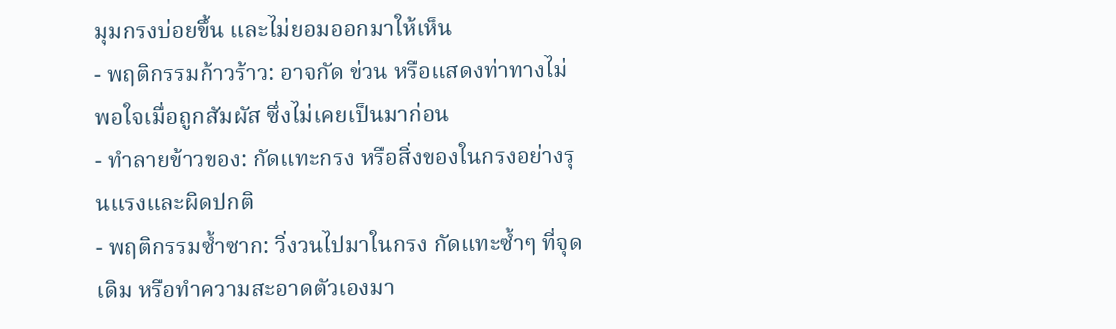มุมกรงบ่อยขึ้น และไม่ยอมออกมาให้เห็น
- พฤติกรรมก้าวร้าว: อาจกัด ข่วน หรือแสดงท่าทางไม่พอใจเมื่อถูกสัมผัส ซึ่งไม่เคยเป็นมาก่อน
- ทำลายข้าวของ: กัดแทะกรง หรือสิ่งของในกรงอย่างรุนแรงและผิดปกติ
- พฤติกรรมซ้ำซาก: วิ่งวนไปมาในกรง กัดแทะซ้ำๆ ที่จุดเดิม หรือทำความสะอาดตัวเองมา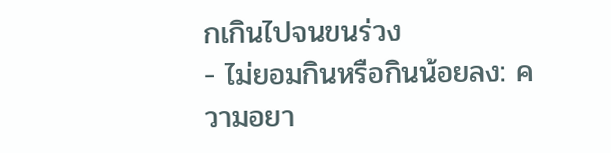กเกินไปจนขนร่วง
- ไม่ยอมกินหรือกินน้อยลง: ความอยา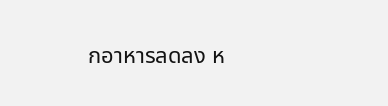กอาหารลดลง ห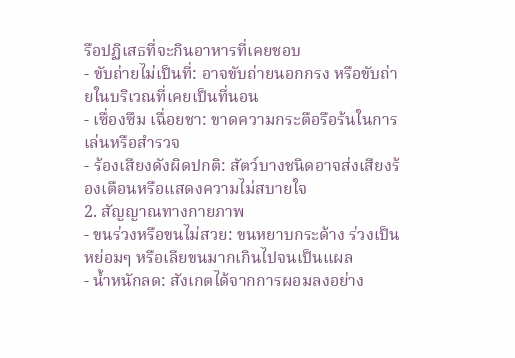รือปฏิเสธที่จะกินอาหารที่เคยชอบ
- ขับถ่ายไม่เป็นที่: อาจขับถ่ายนอกกรง หรือขับถ่ายในบริเวณที่เคยเป็นที่นอน
- เซื่องซึม เฉื่อยชา: ขาดความกระตือรือร้นในการเล่นหรือสำรวจ
- ร้องเสียงดังผิดปกติ: สัตว์บางชนิดอาจส่งเสียงร้องเตือนหรือแสดงความไม่สบายใจ
2. สัญญาณทางกายภาพ
- ขนร่วงหรือขนไม่สวย: ขนหยาบกระด้าง ร่วงเป็นหย่อมๆ หรือเลียขนมากเกินไปจนเป็นแผล
- น้ำหนักลด: สังเกตได้จากการผอมลงอย่าง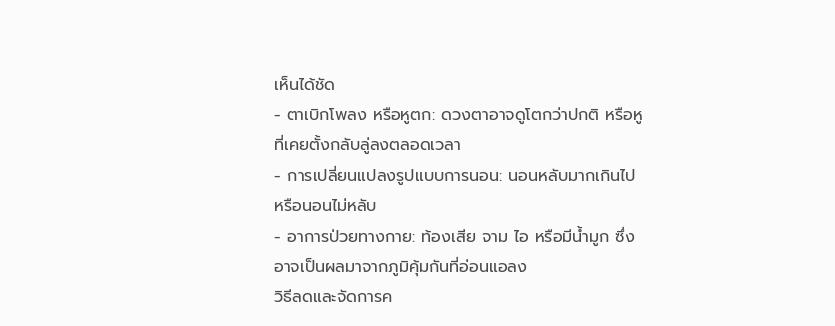เห็นได้ชัด
- ตาเบิกโพลง หรือหูตก: ดวงตาอาจดูโตกว่าปกติ หรือหูที่เคยตั้งกลับลู่ลงตลอดเวลา
- การเปลี่ยนแปลงรูปแบบการนอน: นอนหลับมากเกินไป หรือนอนไม่หลับ
- อาการป่วยทางกาย: ท้องเสีย จาม ไอ หรือมีน้ำมูก ซึ่งอาจเป็นผลมาจากภูมิคุ้มกันที่อ่อนแอลง
วิธีลดและจัดการค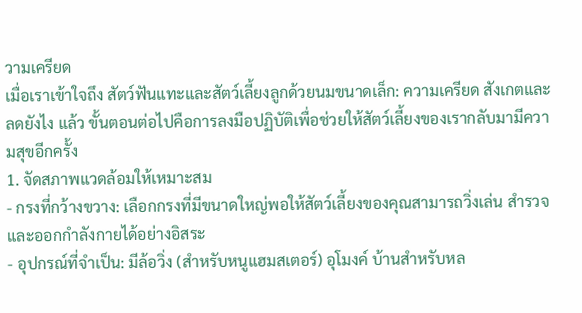วามเครียด
เมื่อเราเข้าใจถึง สัตว์ฟันแทะและสัตว์เลี้ยงลูกด้วยนมขนาดเล็ก: ความเครียด สังเกตและลดยังไง แล้ว ขั้นตอนต่อไปคือการลงมือปฏิบัติเพื่อช่วยให้สัตว์เลี้ยงของเรากลับมามีความสุขอีกครั้ง
1. จัดสภาพแวดล้อมให้เหมาะสม
- กรงที่กว้างขวาง: เลือกกรงที่มีขนาดใหญ่พอให้สัตว์เลี้ยงของคุณสามารถวิ่งเล่น สำรวจ และออกกำลังกายได้อย่างอิสระ
- อุปกรณ์ที่จำเป็น: มีล้อวิ่ง (สำหรับหนูแฮมสเตอร์) อุโมงค์ บ้านสำหรับหล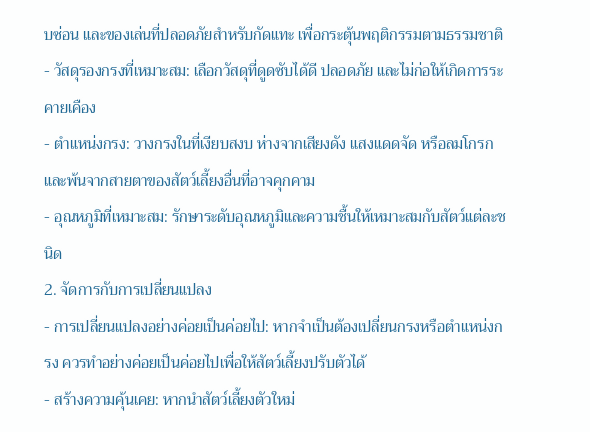บซ่อน และของเล่นที่ปลอดภัยสำหรับกัดแทะ เพื่อกระตุ้นพฤติกรรมตามธรรมชาติ
- วัสดุรองกรงที่เหมาะสม: เลือกวัสดุที่ดูดซับได้ดี ปลอดภัย และไม่ก่อให้เกิดการระคายเคือง
- ตำแหน่งกรง: วางกรงในที่เงียบสงบ ห่างจากเสียงดัง แสงแดดจัด หรือลมโกรก และพ้นจากสายตาของสัตว์เลี้ยงอื่นที่อาจคุกคาม
- อุณหภูมิที่เหมาะสม: รักษาระดับอุณหภูมิและความชื้นให้เหมาะสมกับสัตว์แต่ละชนิด
2. จัดการกับการเปลี่ยนแปลง
- การเปลี่ยนแปลงอย่างค่อยเป็นค่อยไป: หากจำเป็นต้องเปลี่ยนกรงหรือตำแหน่งกรง ควรทำอย่างค่อยเป็นค่อยไปเพื่อให้สัตว์เลี้ยงปรับตัวได้
- สร้างความคุ้นเคย: หากนำสัตว์เลี้ยงตัวใหม่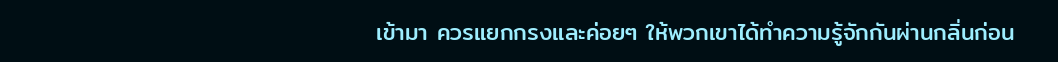เข้ามา ควรแยกกรงและค่อยๆ ให้พวกเขาได้ทำความรู้จักกันผ่านกลิ่นก่อน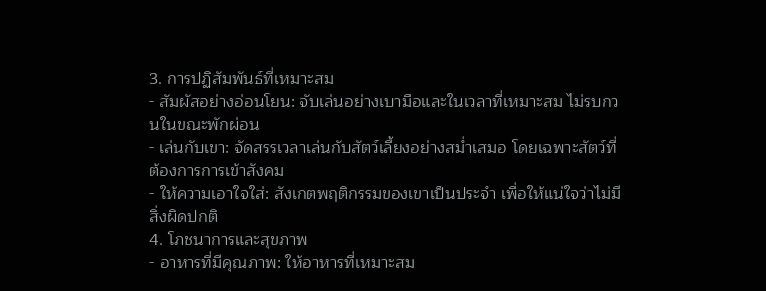3. การปฏิสัมพันธ์ที่เหมาะสม
- สัมผัสอย่างอ่อนโยน: จับเล่นอย่างเบามือและในเวลาที่เหมาะสม ไม่รบกวนในขณะพักผ่อน
- เล่นกับเขา: จัดสรรเวลาเล่นกับสัตว์เลี้ยงอย่างสม่ำเสมอ โดยเฉพาะสัตว์ที่ต้องการการเข้าสังคม
- ให้ความเอาใจใส่: สังเกตพฤติกรรมของเขาเป็นประจำ เพื่อให้แน่ใจว่าไม่มีสิ่งผิดปกติ
4. โภชนาการและสุขภาพ
- อาหารที่มีคุณภาพ: ให้อาหารที่เหมาะสม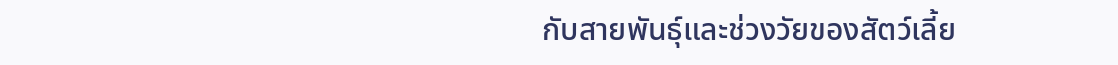กับสายพันธุ์และช่วงวัยของสัตว์เลี้ย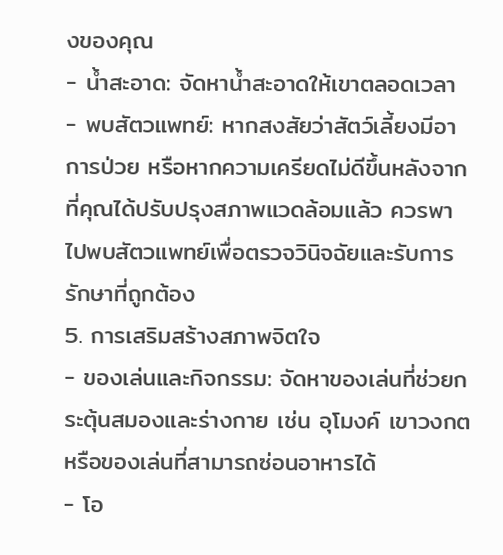งของคุณ
- น้ำสะอาด: จัดหาน้ำสะอาดให้เขาตลอดเวลา
- พบสัตวแพทย์: หากสงสัยว่าสัตว์เลี้ยงมีอาการป่วย หรือหากความเครียดไม่ดีขึ้นหลังจากที่คุณได้ปรับปรุงสภาพแวดล้อมแล้ว ควรพาไปพบสัตวแพทย์เพื่อตรวจวินิจฉัยและรับการรักษาที่ถูกต้อง
5. การเสริมสร้างสภาพจิตใจ
- ของเล่นและกิจกรรม: จัดหาของเล่นที่ช่วยกระตุ้นสมองและร่างกาย เช่น อุโมงค์ เขาวงกต หรือของเล่นที่สามารถซ่อนอาหารได้
- โอ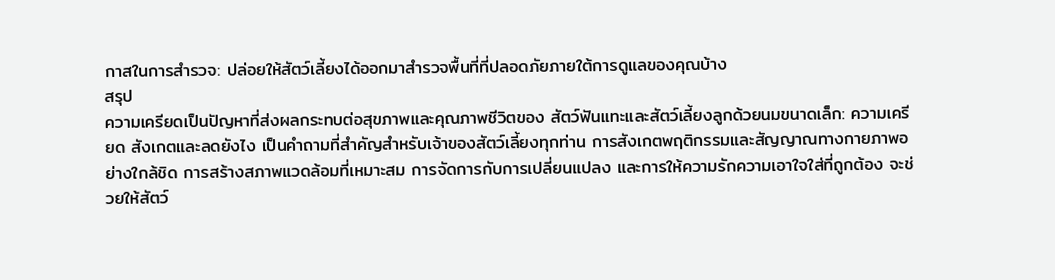กาสในการสำรวจ: ปล่อยให้สัตว์เลี้ยงได้ออกมาสำรวจพื้นที่ที่ปลอดภัยภายใต้การดูแลของคุณบ้าง
สรุป
ความเครียดเป็นปัญหาที่ส่งผลกระทบต่อสุขภาพและคุณภาพชีวิตของ สัตว์ฟันแทะและสัตว์เลี้ยงลูกด้วยนมขนาดเล็ก: ความเครียด สังเกตและลดยังไง เป็นคำถามที่สำคัญสำหรับเจ้าของสัตว์เลี้ยงทุกท่าน การสังเกตพฤติกรรมและสัญญาณทางกายภาพอย่างใกล้ชิด การสร้างสภาพแวดล้อมที่เหมาะสม การจัดการกับการเปลี่ยนแปลง และการให้ความรักความเอาใจใส่ที่ถูกต้อง จะช่วยให้สัตว์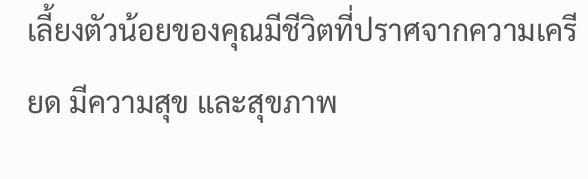เลี้ยงตัวน้อยของคุณมีชีวิตที่ปราศจากความเครียด มีความสุข และสุขภาพ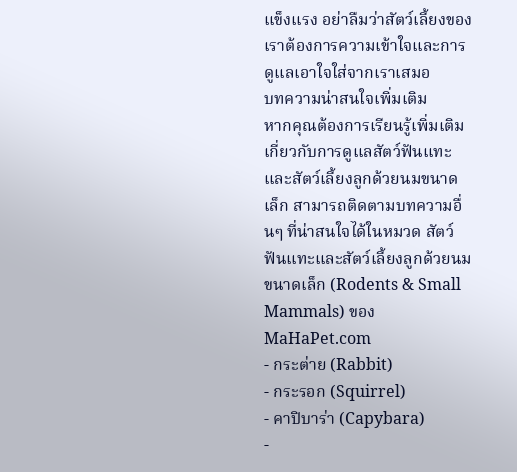แข็งแรง อย่าลืมว่าสัตว์เลี้ยงของเราต้องการความเข้าใจและการดูแลเอาใจใส่จากเราเสมอ
บทความน่าสนใจเพิ่มเติม
หากคุณต้องการเรียนรู้เพิ่มเติมเกี่ยวกับการดูแลสัตว์ฟันแทะและสัตว์เลี้ยงลูกด้วยนมขนาดเล็ก สามารถติดตามบทความอื่นๆ ที่น่าสนใจได้ในหมวด สัตว์ฟันแทะและสัตว์เลี้ยงลูกด้วยนมขนาดเล็ก (Rodents & Small Mammals) ของ MaHaPet.com
- กระต่าย (Rabbit)
- กระรอก (Squirrel)
- คาปิบาร่า (Capybara)
-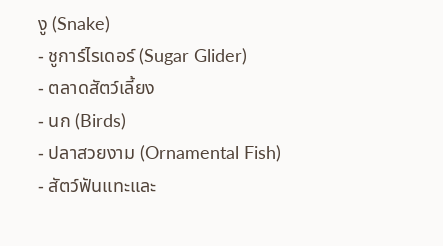งู (Snake)
- ชูการ์ไรเดอร์ (Sugar Glider)
- ตลาดสัตว์เลี้ยง
- นก (Birds)
- ปลาสวยงาม (Ornamental Fish)
- สัตว์ฟันแทะและ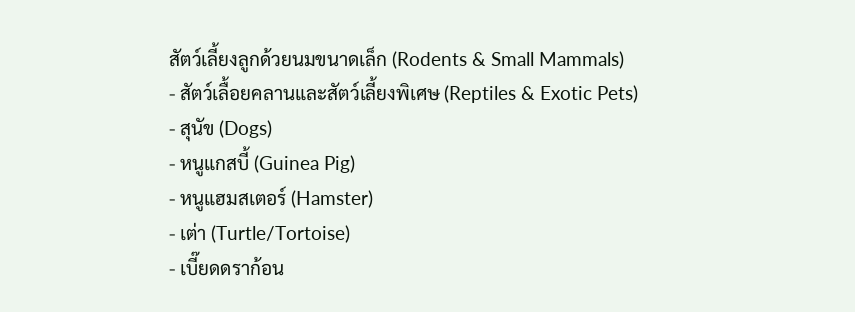สัตว์เลี้ยงลูกด้วยนมขนาดเล็ก (Rodents & Small Mammals)
- สัตว์เลื้อยคลานและสัตว์เลี้ยงพิเศษ (Reptiles & Exotic Pets)
- สุนัข (Dogs)
- หนูแกสบี้ (Guinea Pig)
- หนูแฮมสเตอร์ (Hamster)
- เต่า (Turtle/Tortoise)
- เบี๊ยดดราก้อน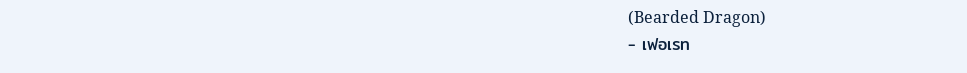(Bearded Dragon)
- เฟอเรท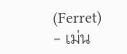(Ferret)
- เม่น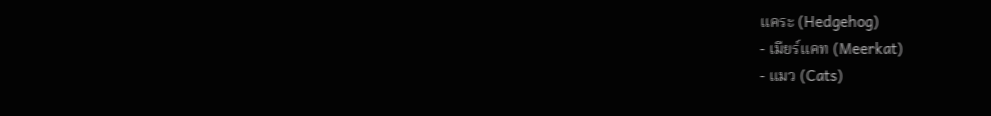แคระ (Hedgehog)
- เมียร์แคท (Meerkat)
- แมว (Cats)